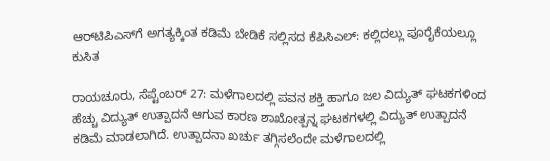ಆರ್‌ಟಿಪಿಎಸ್‌ಗೆ ಅಗತ್ಯಕ್ಕಿಂತ ಕಡಿಮೆ ಬೇಡಿಕೆ ಸಲ್ಲಿಸದ ಕೆಪಿಸಿಎಲ್: ಕಲ್ಲಿದಲ್ಲು ಪೂರೈಕೆಯಲ್ಲೂ ಕುಸಿತ

ರಾಯಚೂರು, ಸೆಪ್ಟೆಂಬರ್‌ 27: ಮಳೆಗಾಲದಲ್ಲಿ ಪವನ ಶಕ್ತಿ ಹಾಗೂ ಜಲ ವಿದ್ಯುತ್ ಘಟಕಗಳಿಂದ ಹೆಚ್ಚು ವಿದ್ಯುತ್ ಉತ್ಪಾದನೆ ಆಗುವ ಕಾರಣ ಶಾಖೋತ್ಪನ್ನ ಘಟಕಗಳಲ್ಲಿ ವಿದ್ಯುತ್‌ ಉತ್ಪಾದನೆ ಕಡಿಮೆ ಮಾಡಲಾಗಿದೆ. ಉತ್ಪಾದನಾ ಖರ್ಚು ತಗ್ಗಿಸಲೆಂದೇ ಮಳೆಗಾಲದಲ್ಲಿ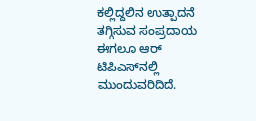ಕಲ್ಲಿದ್ದಲಿನ ಉತ್ಪಾದನೆ ತಗ್ಗಿಸುವ ಸಂಪ್ರದಾಯ ಈಗಲೂ ಆರ್ ಟಿಪಿಎಸ್‌ನಲ್ಲಿ ಮುಂದುವರಿದಿದೆ.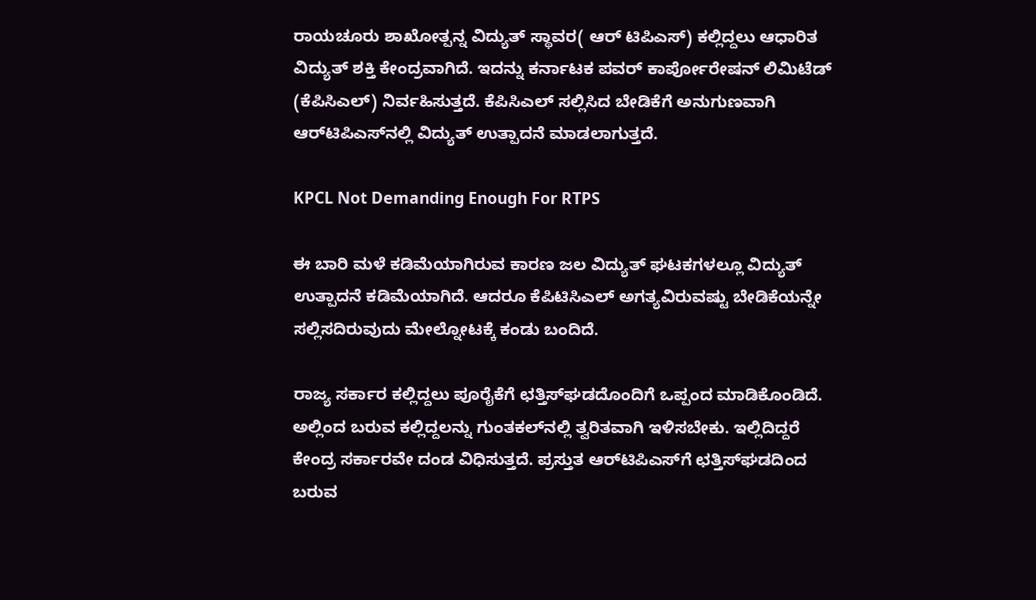ರಾಯಚೂರು ಶಾಖೋತ್ಪನ್ನ ವಿದ್ಯುತ್ ಸ್ಥಾವರ( ಆರ್ ಟಿಪಿಎಸ್) ಕಲ್ಲಿದ್ದಲು ಆಧಾರಿತ ವಿದ್ಯುತ್ ಶಕ್ತಿ ಕೇಂದ್ರವಾಗಿದೆ. ಇದನ್ನು ಕರ್ನಾಟಕ ಪವರ್ ಕಾರ್ಪೋರೇಷನ್ ಲಿಮಿಟೆಡ್ (ಕೆಪಿಸಿಎಲ್) ನಿರ್ವಹಿಸುತ್ತದೆ. ಕೆಪಿಸಿಎಲ್‌ ಸಲ್ಲಿಸಿದ ಬೇಡಿಕೆಗೆ ಅನುಗುಣವಾಗಿ ಆರ್‌ಟಿಪಿಎಸ್‌ನಲ್ಲಿ ವಿದ್ಯುತ್‌ ಉತ್ಪಾದನೆ ಮಾಡಲಾಗುತ್ತದೆ.

KPCL Not Demanding Enough For RTPS

ಈ ಬಾರಿ ಮಳೆ ಕಡಿಮೆಯಾಗಿರುವ ಕಾರಣ ಜಲ ವಿದ್ಯುತ್‌ ಘಟಕಗಳಲ್ಲೂ ವಿದ್ಯುತ್‌ ಉತ್ಪಾದನೆ ಕಡಿಮೆಯಾಗಿದೆ. ಆದರೂ ಕೆಪಿಟಿಸಿಎಲ್‌ ಅಗತ್ಯವಿರುವಷ್ಟು ಬೇಡಿಕೆಯನ್ನೇ ಸಲ್ಲಿಸದಿರುವುದು ಮೇಲ್ನೋಟಕ್ಕೆ ಕಂಡು ಬಂದಿದೆ.

ರಾಜ್ಯ ಸರ್ಕಾರ ಕಲ್ಲಿದ್ದಲು ಪೂರೈಕೆಗೆ ಛತ್ತಿಸ್‌ಘಡದೊಂದಿಗೆ ಒಪ್ಪಂದ ಮಾಡಿಕೊಂಡಿದೆ. ಅಲ್ಲಿಂದ ಬರುವ ಕಲ್ಲಿದ್ದಲನ್ನು ಗುಂತಕಲ್‌ನಲ್ಲಿ ತ್ವರಿತವಾಗಿ ಇಳಿಸಬೇಕು. ಇಲ್ಲಿದಿದ್ದರೆ ಕೇಂದ್ರ ಸರ್ಕಾರವೇ ದಂಡ ವಿಧಿಸುತ್ತದೆ. ಪ್ರಸ್ತುತ ಆರ್‌ಟಿಪಿಎಸ್‌ಗೆ ಛತ್ತಿಸ್‌ಘಡದಿಂದ ಬರುವ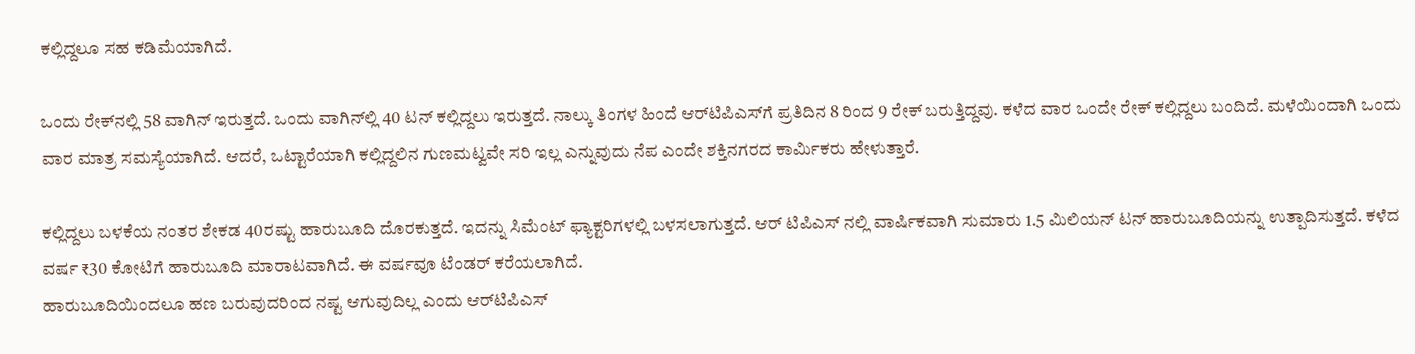ಕಲ್ಲಿದ್ದಲೂ ಸಹ ಕಡಿಮೆಯಾಗಿದೆ.

ಒಂದು ರೇಕ್‌ನಲ್ಲಿ 58 ವಾಗಿನ್‌ ಇರುತ್ತದೆ. ಒಂದು ವಾಗಿನ್‌ಲ್ಲಿ 40 ಟನ್‌ ಕಲ್ಲಿದ್ದಲು ಇರುತ್ತದೆ. ನಾಲ್ಕು ತಿಂಗಳ ಹಿಂದೆ ಆರ್‌ಟಿಪಿಎಸ್‌ಗೆ ಪ್ರತಿದಿನ 8 ರಿಂದ 9 ರೇಕ್ ಬರುತ್ತಿದ್ದವು. ಕಳೆದ ವಾರ ಒಂದೇ ರೇಕ್‌ ಕಲ್ಲಿದ್ದಲು ಬಂದಿದೆ. ಮಳೆಯಿಂದಾಗಿ ಒಂದು ವಾರ ಮಾತ್ರ ಸಮಸ್ಯೆಯಾಗಿದೆ. ಆದರೆ, ಒಟ್ಟಾರೆಯಾಗಿ ಕಲ್ಲಿದ್ದಲಿನ ಗುಣಮಟ್ವವೇ ಸರಿ ಇಲ್ಲ ಎನ್ನುವುದು ನೆಪ ಎಂದೇ ಶಕ್ತಿನಗರದ ಕಾರ್ಮಿಕರು ಹೇಳುತ್ತಾರೆ.

ಕಲ್ಲಿದ್ದಲು ಬಳಕೆಯ ನಂತರ ಶೇಕಡ 40ರಷ್ಟು ಹಾರುಬೂದಿ ದೊರಕುತ್ತದೆ. ಇದನ್ನು ಸಿಮೆಂಟ್‌ ಫ್ಯಾಕ್ಟರಿಗಳಲ್ಲಿ ಬಳಸಲಾಗುತ್ತದೆ. ಆರ್ ಟಿಪಿಎಸ್ ನಲ್ಲಿ ವಾರ್ಷಿಕವಾಗಿ ಸುಮಾರು 1.5 ಮಿಲಿಯನ್ ಟನ್ ಹಾರುಬೂದಿಯನ್ನು ಉತ್ಪಾದಿಸುತ್ತದೆ. ಕಳೆದ ವರ್ಷ ₹30 ಕೋಟಿಗೆ ಹಾರುಬೂದಿ ಮಾರಾಟವಾಗಿದೆ. ಈ ವರ್ಷವೂ ಟೆಂಡರ್‌ ಕರೆಯಲಾಗಿದೆ.
ಹಾರುಬೂದಿಯಿಂದಲೂ ಹಣ ಬರುವುದರಿಂದ ನಷ್ಟ ಆಗುವುದಿಲ್ಲ ಎಂದು ಆರ್‌ಟಿಪಿಎಸ್‌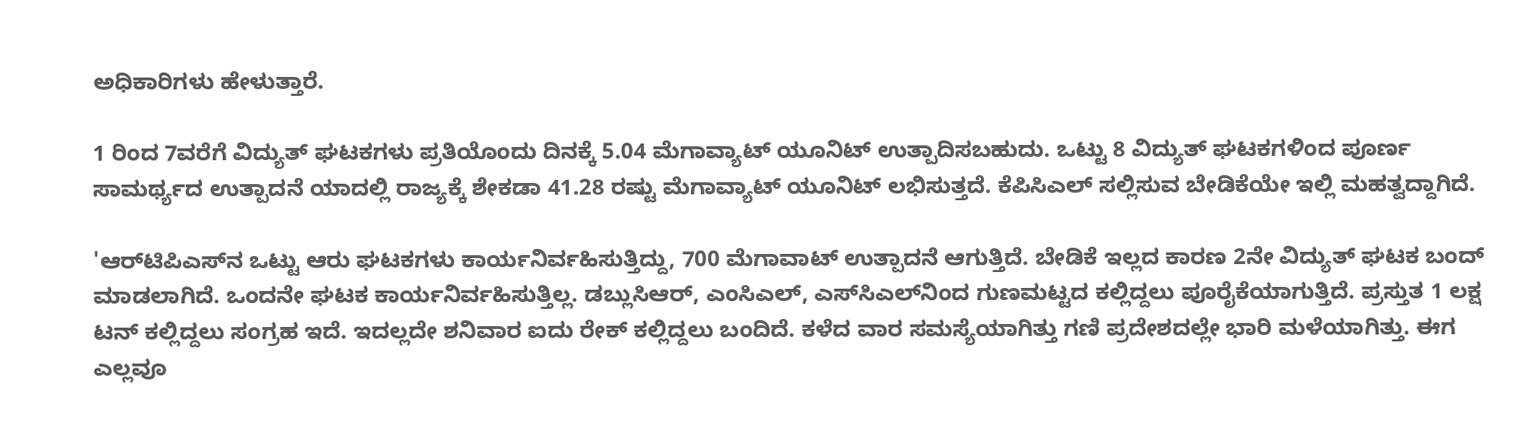ಅಧಿಕಾರಿಗಳು ಹೇಳುತ್ತಾರೆ.

1 ರಿಂದ 7ವರೆಗೆ ವಿದ್ಯುತ್ ಘಟಕಗಳು ಪ್ರತಿಯೊಂದು ದಿನಕ್ಕೆ 5.04 ಮೆಗಾವ್ಯಾಟ್ ಯೂನಿಟ್ ಉತ್ಪಾದಿಸಬಹುದು. ಒಟ್ಟು 8 ವಿದ್ಯುತ್ ಘಟಕಗಳಿಂದ ಪೂರ್ಣ ಸಾಮರ್ಥ್ಯದ ಉತ್ಪಾದನೆ ಯಾದಲ್ಲಿ ರಾಜ್ಯಕ್ಕೆ ಶೇಕಡಾ 41.28 ರಷ್ಟು ಮೆಗಾವ್ಯಾಟ್ ಯೂನಿಟ್ ಲಭಿಸುತ್ತದೆ. ಕೆಪಿಸಿಎಲ್‌ ಸಲ್ಲಿಸುವ ಬೇಡಿಕೆಯೇ ಇಲ್ಲಿ ಮಹತ್ವದ್ದಾಗಿದೆ.

'ಆರ್‌ಟಿಪಿಎಸ್‌ನ ಒಟ್ಟು ಆರು ಘಟಕಗಳು ಕಾರ್ಯನಿರ್ವಹಿಸುತ್ತಿದ್ದು, 700 ಮೆಗಾವಾಟ್‌ ಉತ್ಪಾದನೆ ಆಗುತ್ತಿದೆ. ಬೇಡಿಕೆ ಇಲ್ಲದ ಕಾರಣ 2ನೇ ವಿದ್ಯುತ್ ಘಟಕ ಬಂದ್ ಮಾಡಲಾಗಿದೆ. ಒಂದನೇ ಘಟಕ ಕಾರ್ಯನಿರ್ವಹಿಸುತ್ತಿಲ್ಲ. ಡಬ್ಲುಸಿಆರ್, ಎಂಸಿಎಲ್, ಎಸ್‌ಸಿಎಲ್‌ನಿಂದ ಗುಣಮಟ್ಟದ ಕಲ್ಲಿದ್ದಲು ಪೂರೈಕೆಯಾಗುತ್ತಿದೆ. ಪ್ರಸ್ತುತ 1 ಲಕ್ಷ ಟನ್‌ ಕಲ್ಲಿದ್ದಲು ಸಂಗ್ರಹ ಇದೆ. ಇದಲ್ಲದೇ ಶನಿವಾರ ಐದು ರೇಕ್‌ ಕಲ್ಲಿದ್ದಲು ಬಂದಿದೆ. ಕಳೆದ ವಾರ ಸಮಸ್ಯೆಯಾಗಿತ್ತು ಗಣಿ ಪ್ರದೇಶದಲ್ಲೇ ಭಾರಿ ಮಳೆಯಾಗಿತ್ತು. ಈಗ ಎಲ್ಲವೂ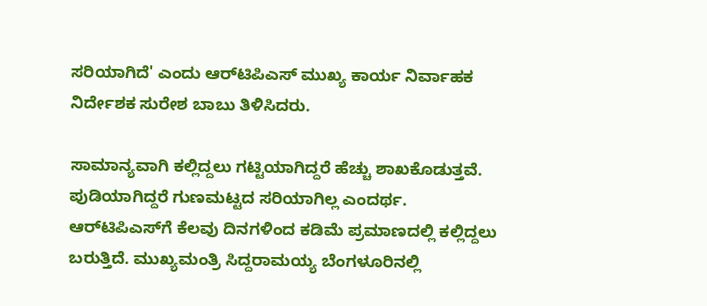ಸರಿಯಾಗಿದೆ' ಎಂದು ಆರ್‌ಟಿಪಿಎಸ್ ಮುಖ್ಯ ಕಾರ್ಯ ನಿರ್ವಾಹಕ ನಿರ್ದೇಶಕ ಸುರೇಶ ಬಾಬು ತಿಳಿಸಿದರು.

ಸಾಮಾನ್ಯವಾಗಿ ಕಲ್ಲಿದ್ದಲು ಗಟ್ಟಿಯಾಗಿದ್ದರೆ ಹೆಚ್ಚು ಶಾಖಕೊಡುತ್ತವೆ. ಪುಡಿಯಾಗಿದ್ದರೆ ಗುಣಮಟ್ಟದ ಸರಿಯಾಗಿಲ್ಲ ಎಂದರ್ಥ. ಆರ್‌ಟಿಪಿಎಸ್‌ಗೆ ಕೆಲವು ದಿನಗಳಿಂದ ಕಡಿಮೆ ಪ್ರಮಾಣದಲ್ಲಿ ಕಲ್ಲಿದ್ದಲು ಬರುತ್ತಿದೆ. ಮುಖ್ಯಮಂತ್ರಿ ಸಿದ್ದರಾಮಯ್ಯ ಬೆಂಗಳೂರಿನಲ್ಲಿ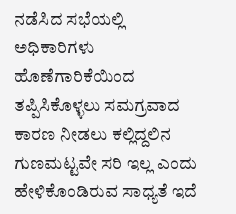ನಡೆಸಿದ ಸಭೆಯಲ್ಲಿ ಅಧಿಕಾರಿಗಳು ಹೊಣೆಗಾರಿಕೆಯಿಂದ ತಪ್ಪಿಸಿಕೊಳ್ಳಲು ಸಮಗ್ರವಾದ ಕಾರಣ ನೀಡಲು ಕಲ್ಲಿದ್ದಲಿನ ಗುಣಮಟ್ಟವೇ ಸರಿ ಇಲ್ಲ ಎಂದು ಹೇಳಿಕೊಂಡಿರುವ ಸಾಧ್ಯತೆ ಇದೆ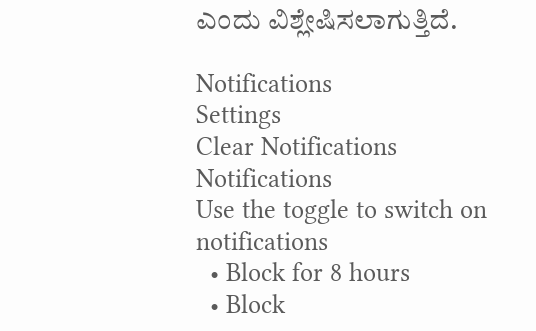ಎಂದು ವಿಶ್ಲೇಷಿಸಲಾಗುತ್ತಿದೆ.

Notifications
Settings
Clear Notifications
Notifications
Use the toggle to switch on notifications
  • Block for 8 hours
  • Block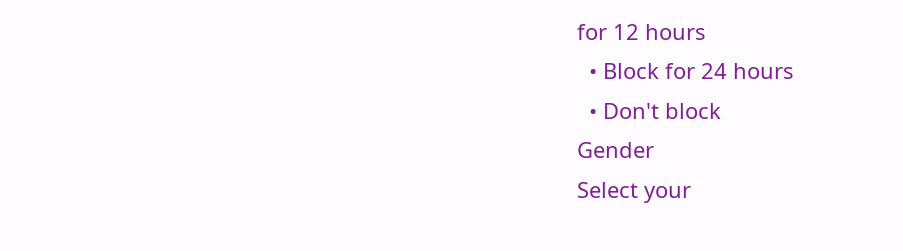for 12 hours
  • Block for 24 hours
  • Don't block
Gender
Select your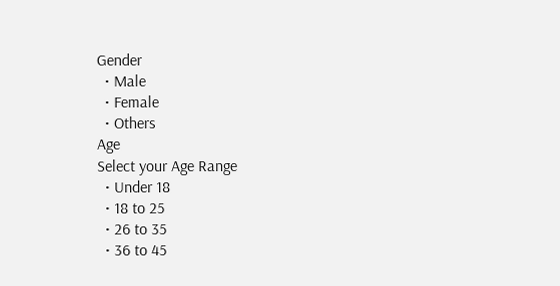Gender
  • Male
  • Female
  • Others
Age
Select your Age Range
  • Under 18
  • 18 to 25
  • 26 to 35
  • 36 to 45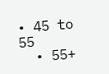• 45 to 55
  • 55+